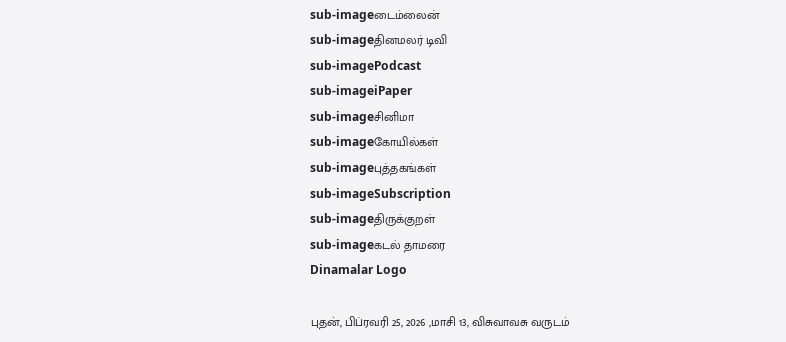sub-imageடைம்லைன்
sub-imageதினமலர் டிவி
sub-imagePodcast
sub-imageiPaper
sub-imageசினிமா
sub-imageகோயில்கள்
sub-imageபுத்தகங்கள்
sub-imageSubscription
sub-imageதிருக்குறள்
sub-imageகடல் தாமரை
Dinamalar Logo

புதன், பிப்ரவரி 25, 2026 ,மாசி 13, விசுவாவசு வருடம்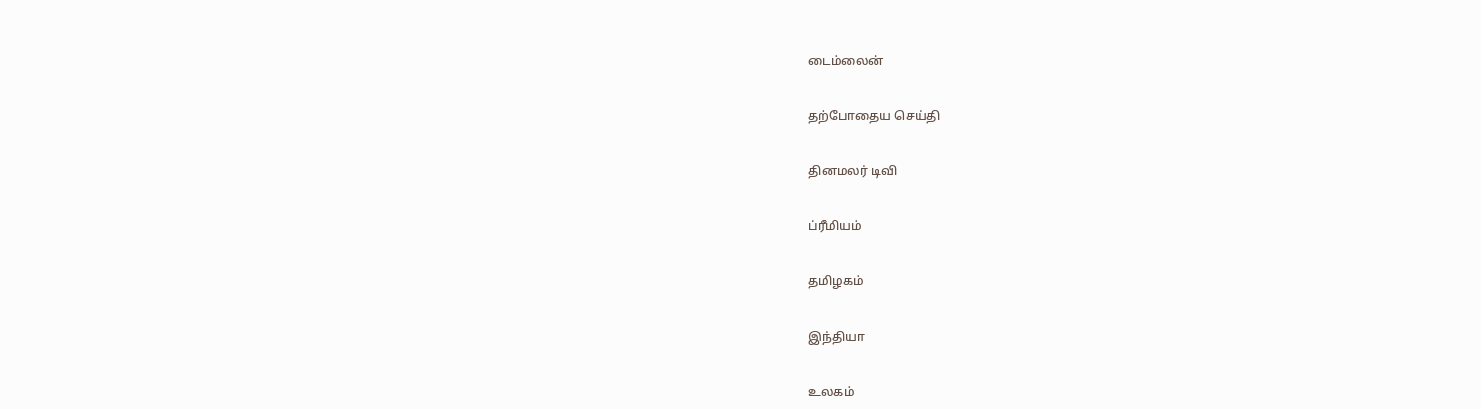டைம்லைன்


தற்போதைய செய்தி


தினமலர் டிவி


ப்ரீமியம்


தமிழகம்


இந்தியா


உலகம்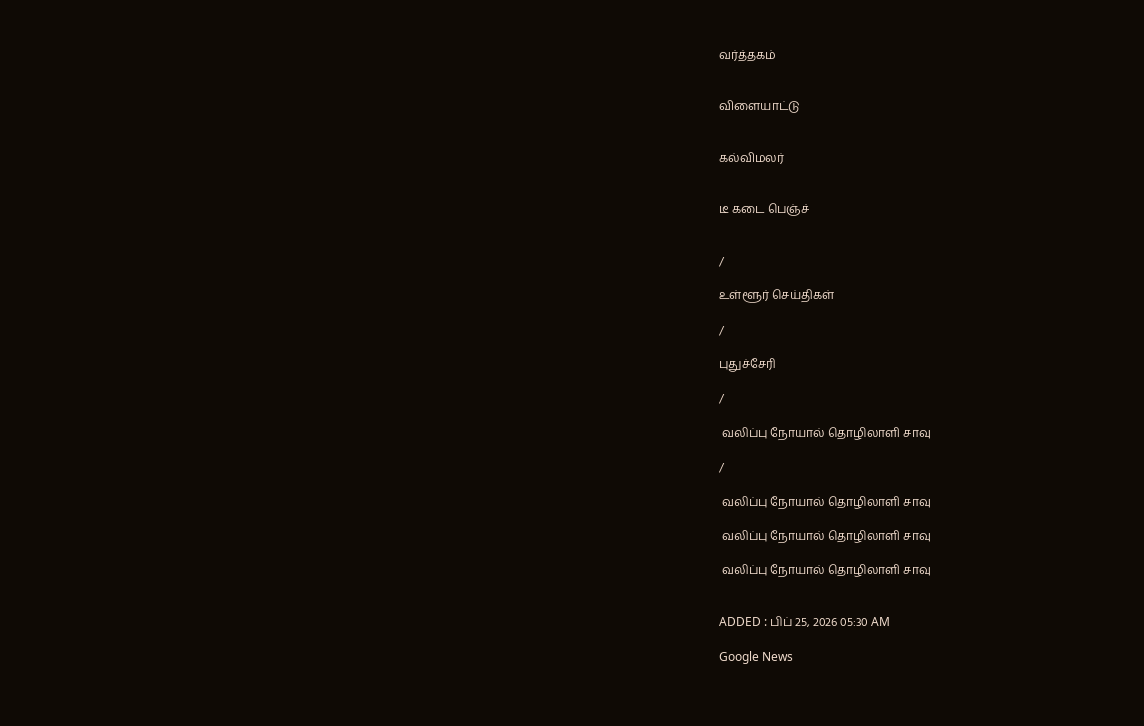வர்த்தகம்


விளையாட்டு


கல்விமலர்


டீ கடை பெஞ்ச்


/

உள்ளூர் செய்திகள்

/

புதுச்சேரி

/

 வலிப்பு நோயால் தொழிலாளி சாவு

/

 வலிப்பு நோயால் தொழிலாளி சாவு

 வலிப்பு நோயால் தொழிலாளி சாவு

 வலிப்பு நோயால் தொழிலாளி சாவு


ADDED : பிப் 25, 2026 05:30 AM

Google News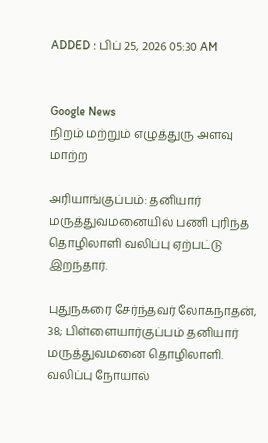ADDED : பிப் 25, 2026 05:30 AM


Google News
நிறம் மற்றும் எழுத்துரு அளவு மாற்ற

அரியாங்குப்பம்: தனியார் மருத்துவமனையில் பணி புரிந்த தொழிலாளி வலிப்பு ஏற்பட்டு இறந்தார்.

புதுநகரை சேர்ந்தவர் லோகநாதன், 38; பிள்ளையார்குப்பம் தனியார் மருத்துவமனை தொழிலாளி. வலிப்பு நோயால்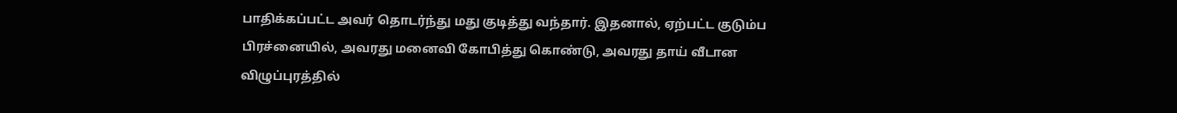பாதிக்கப்பட்ட அவர் தொடர்ந்து மது குடித்து வந்தார். இதனால், ஏற்பட்ட குடும்ப பிரச்னையில், அவரது மனைவி கோபித்து கொண்டு, அவரது தாய் வீடான விழுப்புரத்தில்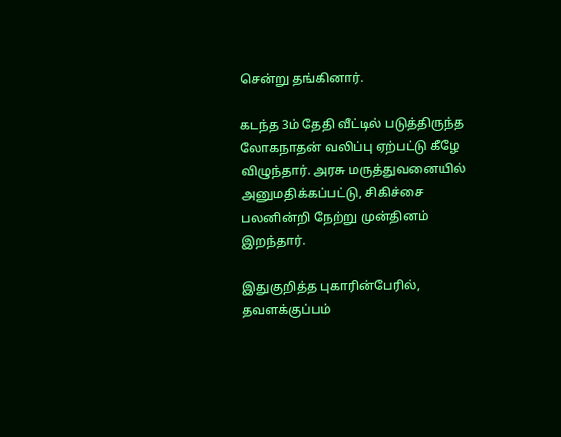சென்று தங்கினார்.

கடந்த 3ம் தேதி வீட்டில் படுத்திருந்த லோகநாதன் வலிப்பு ஏற்பட்டு கீழே விழுந்தார். அரசு மருத்துவனையில் அனுமதிக்கப்பட்டு, சிகிச்சை பலனின்றி நேற்று முன்தினம் இறந்தார்.

இதுகுறித்த புகாரின்பேரில், தவளக்குப்பம்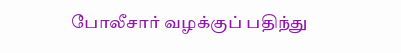போலீசார் வழக்குப் பதிந்து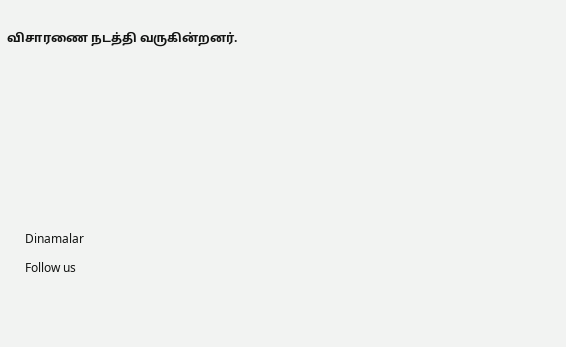விசாரணை நடத்தி வருகின்றனர்.






      Dinamalar
      Follow us